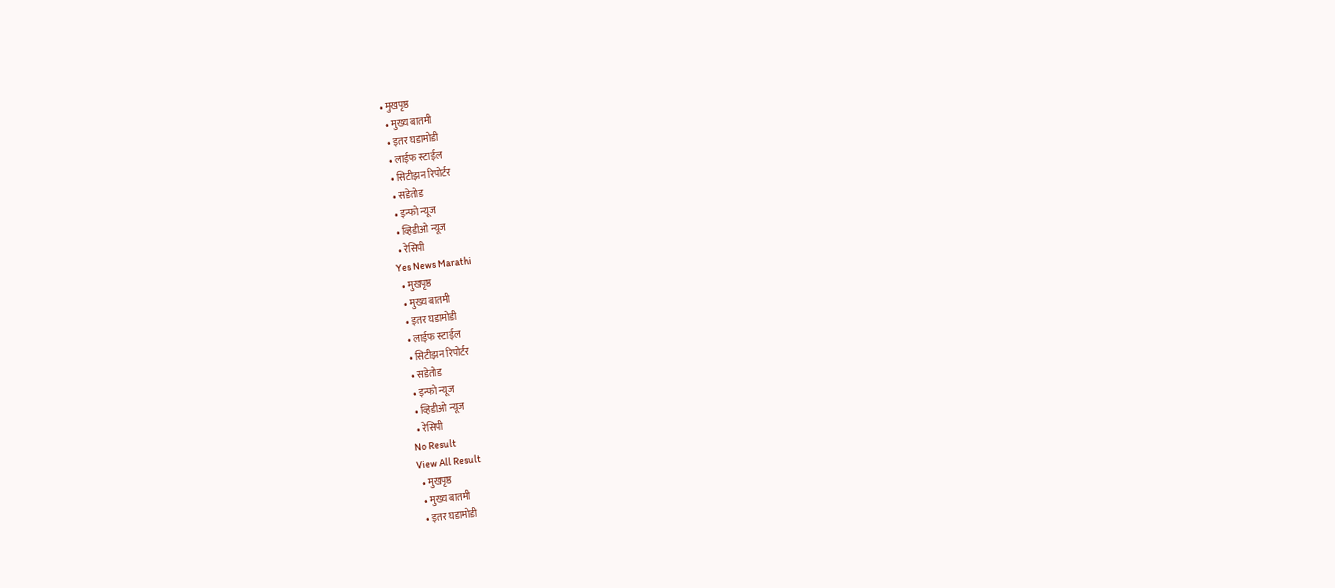• मुखपृष्ठ
  • मुख्य बातमी
  • इतर घडामोडी
  • लाईफ स्टाईल
  • सिटीझन रिपोर्टर
  • सडेतोड
  • इन्फो न्यूज
  • व्हिडीओ न्यूज
  • रेसिपी
Yes News Marathi
  • मुखपृष्ठ
  • मुख्य बातमी
  • इतर घडामोडी
  • लाईफ स्टाईल
  • सिटीझन रिपोर्टर
  • सडेतोड
  • इन्फो न्यूज
  • व्हिडीओ न्यूज
  • रेसिपी
No Result
View All Result
  • मुखपृष्ठ
  • मुख्य बातमी
  • इतर घडामोडी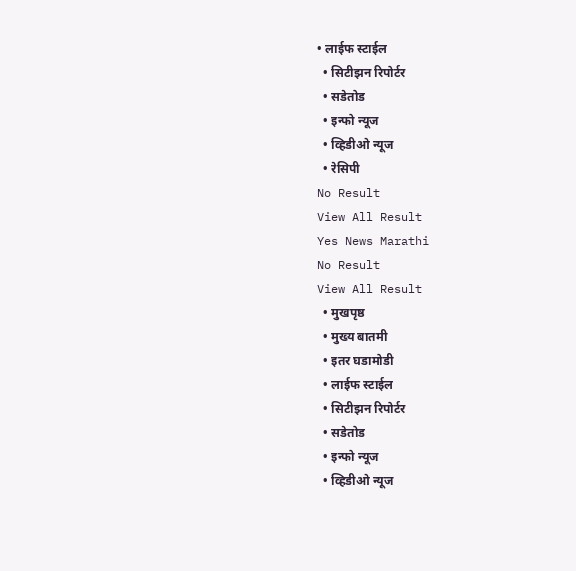• लाईफ स्टाईल
  • सिटीझन रिपोर्टर
  • सडेतोड
  • इन्फो न्यूज
  • व्हिडीओ न्यूज
  • रेसिपी
No Result
View All Result
Yes News Marathi
No Result
View All Result
  • मुखपृष्ठ
  • मुख्य बातमी
  • इतर घडामोडी
  • लाईफ स्टाईल
  • सिटीझन रिपोर्टर
  • सडेतोड
  • इन्फो न्यूज
  • व्हिडीओ न्यूज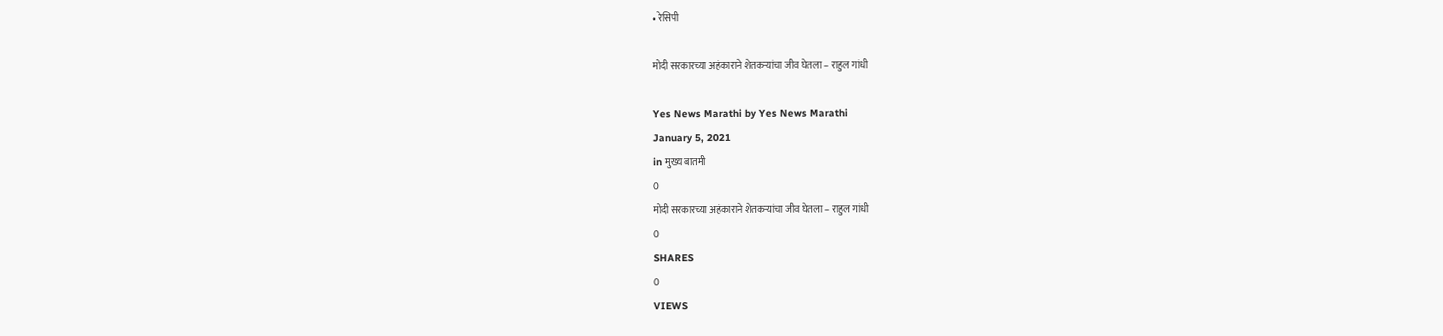• रेसिपी

मोदी सरकारच्या अहंकाराने शेतकर्‍यांचा जीव घेतला – राहुल गांधी

Yes News Marathi by Yes News Marathi
January 5, 2021
in मुख्य बातमी
0
मोदी सरकारच्या अहंकाराने शेतकर्‍यांचा जीव घेतला – राहुल गांधी
0
SHARES
0
VIEWS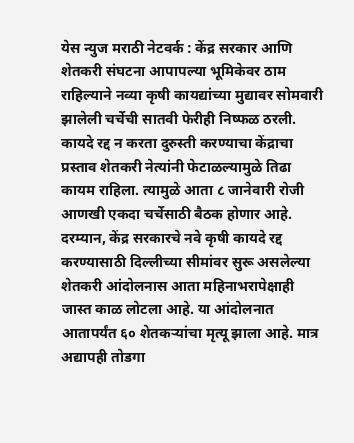येस न्युज मराठी नेटवर्क : केंद्र सरकार आणि शेतकरी संघटना आपापल्या भूमिकेवर ठाम राहिल्याने नव्या कृषी कायद्यांच्या मुद्यावर सोमवारी झालेली चर्चेची सातवी फेरीही निष्फळ ठरली. कायदे रद्द न करता दुरुस्ती करण्याचा केंद्राचा प्रस्ताव शेतकरी नेत्यांनी फेटाळल्यामुळे तिढा कायम राहिला. त्यामुळे आता ८ जानेवारी रोजी आणखी एकदा चर्चेसाठी बैठक होणार आहे. दरम्यान, केंद्र सरकारचे नवे कृषी कायदे रद्द करण्यासाठी दिल्लीच्या सीमांवर सुरू असलेल्या शेतकरी आंदोलनास आता महिनाभरापेक्षाही जास्त काळ लोटला आहे. या आंदोलनात आतापर्यंत ६० शेतकऱ्यांचा मृत्यू झाला आहे. मात्र अद्यापही तोडगा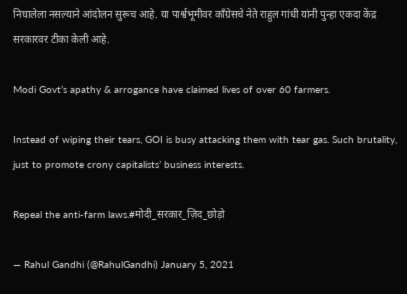निघालेला नसल्याने आंदोलन सुरूच आहे. या पार्श्वभूमीवर काँग्रेसचे नेते राहुल गांधी यांनी पुन्हा एकदा केंद्र सरकारवर टीका केली आहे.

Modi Govt’s apathy & arrogance have claimed lives of over 60 farmers.

Instead of wiping their tears, GOI is busy attacking them with tear gas. Such brutality, just to promote crony capitalists’ business interests.

Repeal the anti-farm laws.#मोदी_सरकार_ज़िद_छोड़ो

— Rahul Gandhi (@RahulGandhi) January 5, 2021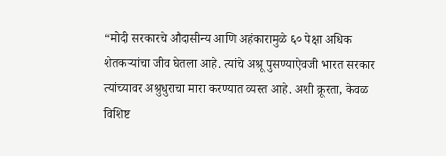“मोदी सरकारचे औदासीन्य आणि अहंकारामुळे ६० पेक्षा अधिक शेतकर्‍यांचा जीव घेतला आहे. त्यांचे अश्रू पुसण्याऐवजी भारत सरकार त्यांच्यावर अश्रुधुराचा मारा करण्यात व्यस्त आहे. अशी क्रूरता, केवळ विशिष्ट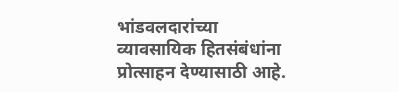भांडवलदारांच्या व्यावसायिक हितसंबंधांना प्रोत्साहन देण्यासाठी आहे.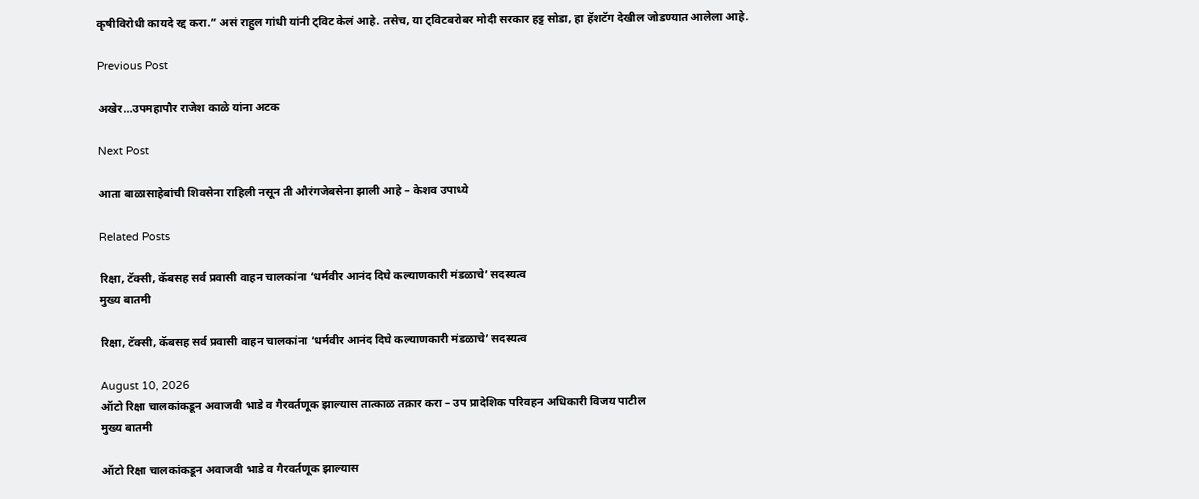कृषीविरोधी कायदे रद्द करा.” असं राहुल गांधी यांनी ट्विट केलं आहे. तसेच, या ट्विटबरोबर मोदी सरकार हट्ट सोडा, हा हॅशटॅग देखील जोडण्यात आलेला आहे.

Previous Post

अखेर…उपमहापौर राजेश काळे यांना अटक

Next Post

आता बाळासाहेबांची शिवसेना राहिली नसून ती औरंगजेबसेना झाली आहे – केशव उपाध्ये

Related Posts

रिक्षा, टॅक्सी, कॅबसह सर्व प्रवासी वाहन चालकांना ‘धर्मवीर आनंद दिघे कल्याणकारी मंडळाचे’ सदस्यत्व
मुख्य बातमी

रिक्षा, टॅक्सी, कॅबसह सर्व प्रवासी वाहन चालकांना ‘धर्मवीर आनंद दिघे कल्याणकारी मंडळाचे’ सदस्यत्व

August 10, 2026
ऑटो रिक्षा चालकांकडून अवाजवी भाडे व गैरवर्तणूक झाल्यास तात्काळ तक्रार करा – उप प्रादेशिक परिवहन अधिकारी विजय पाटील
मुख्य बातमी

ऑटो रिक्षा चालकांकडून अवाजवी भाडे व गैरवर्तणूक झाल्यास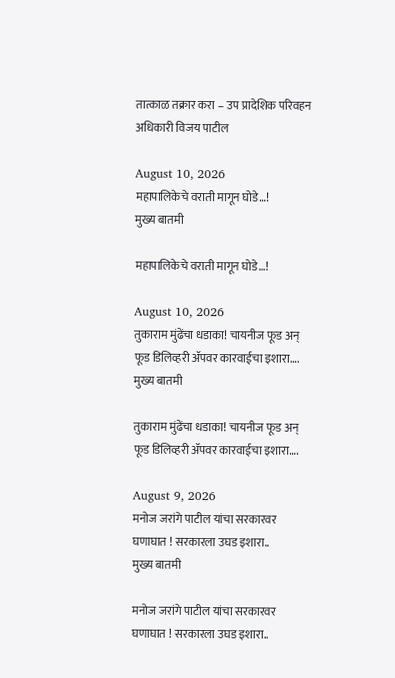तात्काळ तक्रार करा – उप प्रादेशिक परिवहन अधिकारी विजय पाटील

August 10, 2026
महापालिकेचे वराती मागून घोडे…!
मुख्य बातमी

महापालिकेचे वराती मागून घोडे…!

August 10, 2026
तुकाराम मुंढेंचा धडाका! चायनीज फूड अन् फूड डिलिव्हरी ॲपवर कारवाईचा इशारा….
मुख्य बातमी

तुकाराम मुंढेंचा धडाका! चायनीज फूड अन् फूड डिलिव्हरी ॲपवर कारवाईचा इशारा….

August 9, 2026
मनोज जरांगे पाटील यांचा सरकारवर घणाघात ! सरकारला उघड इशारा..
मुख्य बातमी

मनोज जरांगे पाटील यांचा सरकारवर घणाघात ! सरकारला उघड इशारा..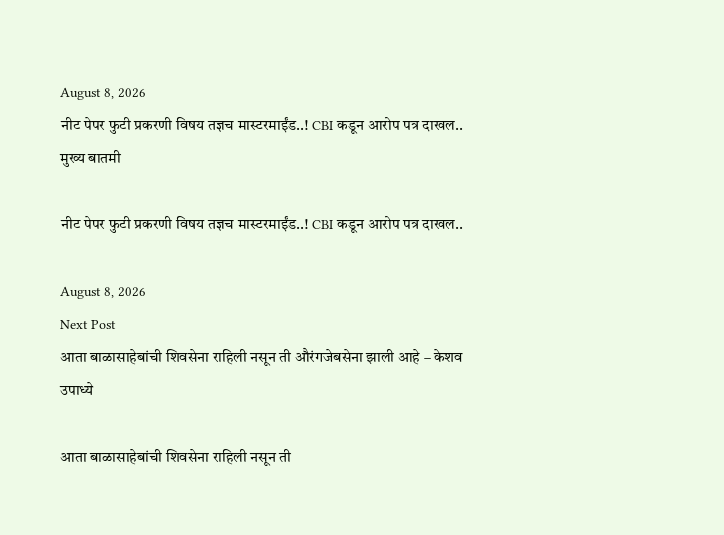August 8, 2026
नीट पेपर फुटी प्रकरणी विषय तज्ञच मास्टरमाईंड..! CBI कडून आरोप पत्र दाखल..
मुख्य बातमी

नीट पेपर फुटी प्रकरणी विषय तज्ञच मास्टरमाईंड..! CBI कडून आरोप पत्र दाखल..

August 8, 2026
Next Post
आता बाळासाहेबांची शिवसेना राहिली नसून ती औरंगजेबसेना झाली आहे – केशव उपाध्ये

आता बाळासाहेबांची शिवसेना राहिली नसून ती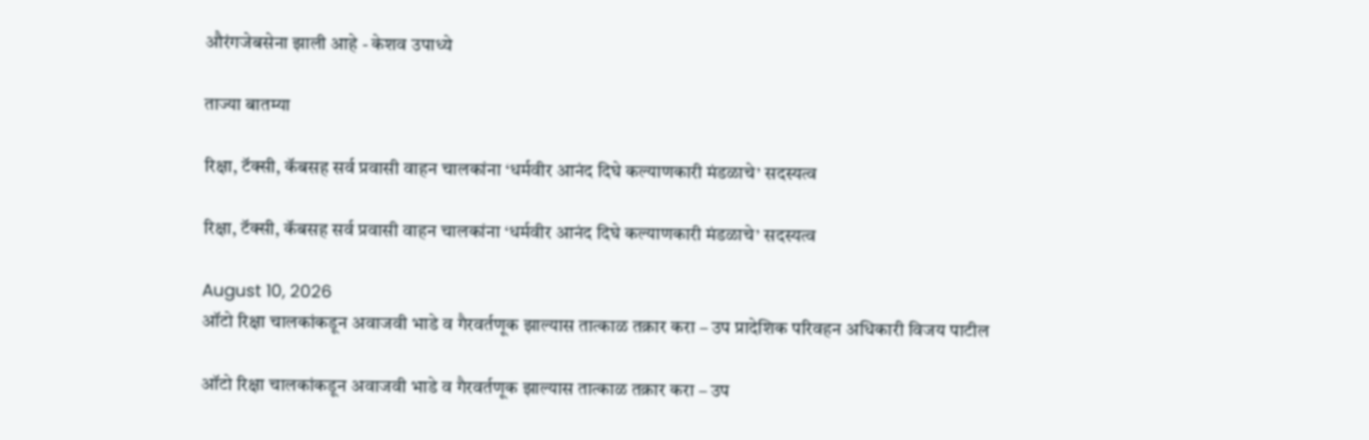औरंगजेबसेना झाली आहे - केशव उपाध्ये

ताज्या बातम्या

रिक्षा, टॅक्सी, कॅबसह सर्व प्रवासी वाहन चालकांना ‘धर्मवीर आनंद दिघे कल्याणकारी मंडळाचे’ सदस्यत्व

रिक्षा, टॅक्सी, कॅबसह सर्व प्रवासी वाहन चालकांना ‘धर्मवीर आनंद दिघे कल्याणकारी मंडळाचे’ सदस्यत्व

August 10, 2026
ऑटो रिक्षा चालकांकडून अवाजवी भाडे व गैरवर्तणूक झाल्यास तात्काळ तक्रार करा – उप प्रादेशिक परिवहन अधिकारी विजय पाटील

ऑटो रिक्षा चालकांकडून अवाजवी भाडे व गैरवर्तणूक झाल्यास तात्काळ तक्रार करा – उप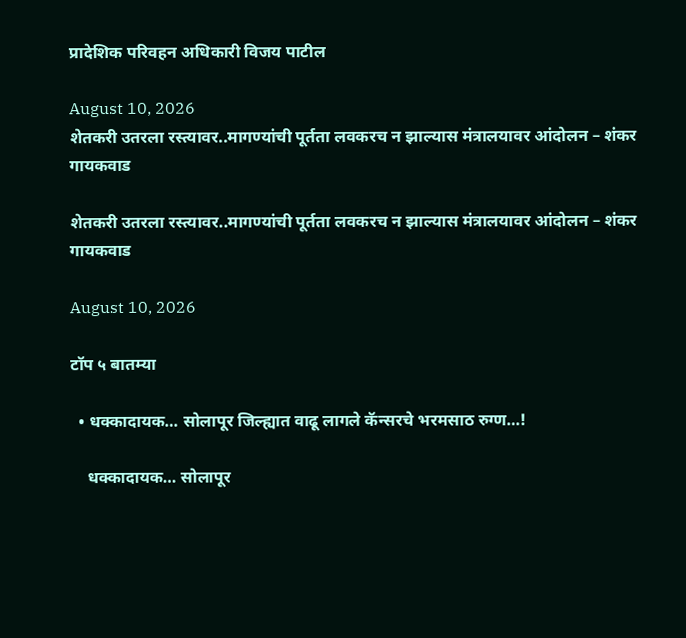प्रादेशिक परिवहन अधिकारी विजय पाटील

August 10, 2026
शेतकरी उतरला रस्त्यावर..मागण्यांची पूर्तता लवकरच न झाल्यास मंत्रालयावर आंदोलन – शंकर गायकवाड

शेतकरी उतरला रस्त्यावर..मागण्यांची पूर्तता लवकरच न झाल्यास मंत्रालयावर आंदोलन – शंकर गायकवाड

August 10, 2026

टॉप ५ बातम्या

  • धक्कादायक… सोलापूर जिल्ह्यात वाढू लागले कॅन्सरचे भरमसाठ रुग्ण…!

    धक्कादायक… सोलापूर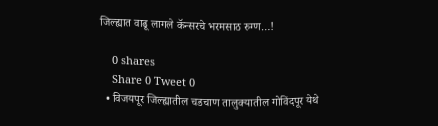जिल्ह्यात वाढू लागले कॅन्सरचे भरमसाठ रुग्ण…!

    0 shares
    Share 0 Tweet 0
  • विजयपूर जिल्ह्यातील चडचाण तालुक्यातील गोविंदपूर येथे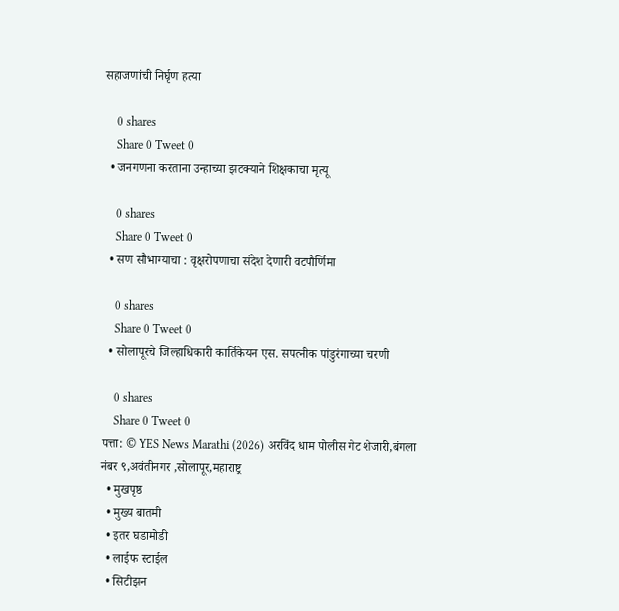सहाजणांची निर्घृण हत्या

    0 shares
    Share 0 Tweet 0
  • जनगणना करताना उन्हाच्या झटक्याने शिक्षकाचा मृत्यू

    0 shares
    Share 0 Tweet 0
  • सण सौभाग्याचा : वृक्षरोपणाचा संदेश देणारी वटपौर्णिमा

    0 shares
    Share 0 Tweet 0
  • सोलापूरचे जिल्हाधिकारी कार्तिकेयन एस. सपत्नीक पांडुरंगाच्या चरणी

    0 shares
    Share 0 Tweet 0
पत्ता: © YES News Marathi (2026) अरविंद धाम पोलीस गेट शेजारी,बंगला नंबर ९,अवंतीनगर ,सोलापूर,महाराष्ट्र
  • मुखपृष्ठ
  • मुख्य बातमी
  • इतर घडामोडी
  • लाईफ स्टाईल
  • सिटीझन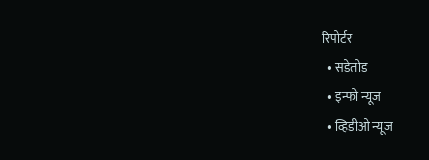रिपोर्टर
  • सडेतोड
  • इन्फो न्यूज
  • व्हिडीओ न्यूज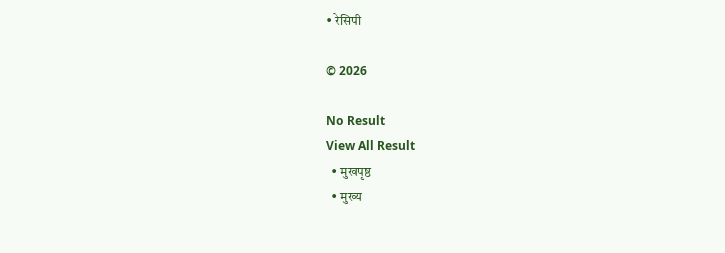• रेसिपी

© 2026

No Result
View All Result
  • मुखपृष्ठ
  • मुख्य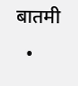बातमी
  •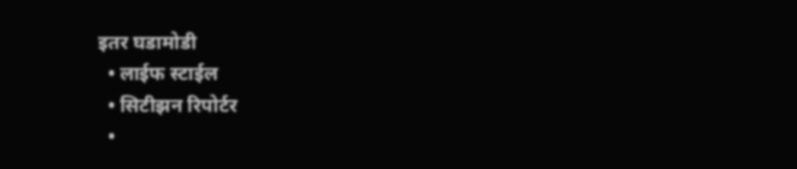इतर घडामोडी
  • लाईफ स्टाईल
  • सिटीझन रिपोर्टर
  •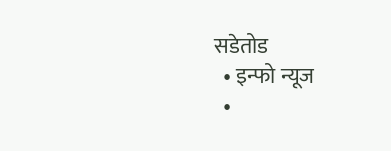सडेतोड
  • इन्फो न्यूज
  •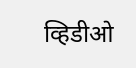व्हिडीओ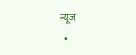न्यूज
  •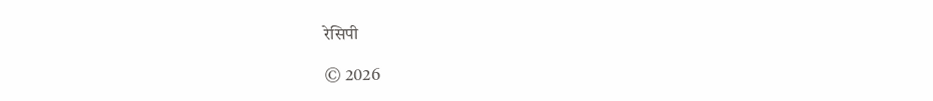रेसिपी

© 2026